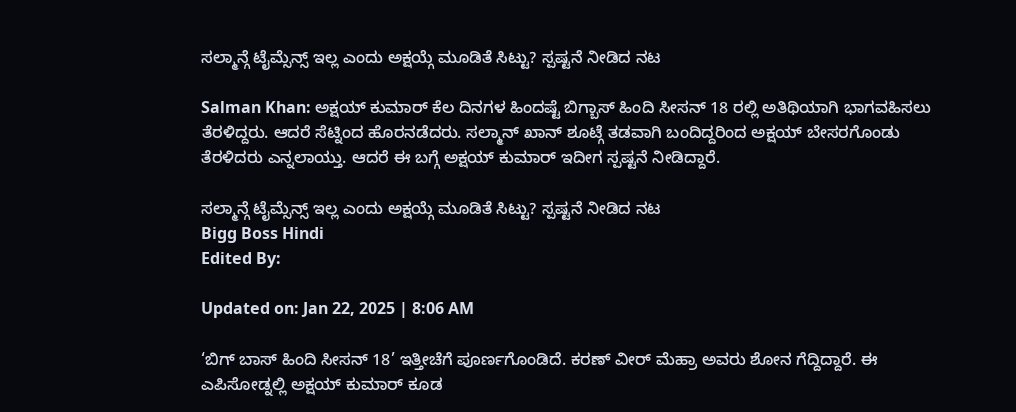ಸಲ್ಮಾನ್ಗೆ ಟೈಮ್ಸೆನ್ಸ್ ಇಲ್ಲ ಎಂದು ಅಕ್ಷಯ್ಗೆ ಮೂಡಿತೆ ಸಿಟ್ಟು? ಸ್ಪಷ್ಟನೆ ನೀಡಿದ ನಟ

Salman Khan: ಅಕ್ಷಯ್ ಕುಮಾರ್ ಕೆಲ ದಿನಗಳ ಹಿಂದಷ್ಟೆ ಬಿಗ್ಬಾಸ್ ಹಿಂದಿ ಸೀಸನ್ 18 ರಲ್ಲಿ ಅತಿಥಿಯಾಗಿ ಭಾಗವಹಿಸಲು ತೆರಳಿದ್ದರು. ಆದರೆ ಸೆಟ್ನಿಂದ ಹೊರನಡೆದರು. ಸಲ್ಮಾನ್ ಖಾನ್ ಶೂಟ್ಗೆ ತಡವಾಗಿ ಬಂದಿದ್ದರಿಂದ ಅಕ್ಷಯ್ ಬೇಸರಗೊಂಡು ತೆರಳಿದರು ಎನ್ನಲಾಯ್ತು. ಆದರೆ ಈ ಬಗ್ಗೆ ಅಕ್ಷಯ್ ಕುಮಾರ್ ಇದೀಗ ಸ್ಪಷ್ಟನೆ ನೀಡಿದ್ದಾರೆ.

ಸಲ್ಮಾನ್ಗೆ ಟೈಮ್ಸೆನ್ಸ್ ಇಲ್ಲ ಎಂದು ಅಕ್ಷಯ್ಗೆ ಮೂಡಿತೆ ಸಿಟ್ಟು? ಸ್ಪಷ್ಟನೆ ನೀಡಿದ ನಟ
Bigg Boss Hindi
Edited By:

Updated on: Jan 22, 2025 | 8:06 AM

‘ಬಿಗ್ ಬಾಸ್ ಹಿಂದಿ ಸೀಸನ್ 18’ ಇತ್ತೀಚೆಗೆ ಪೂರ್ಣಗೊಂಡಿದೆ. ಕರಣ್ ವೀರ್ ಮೆಹ್ರಾ ಅವರು ಶೋನ ಗೆದ್ದಿದ್ದಾರೆ. ಈ ಎಪಿಸೋಡ್ನಲ್ಲಿ ಅಕ್ಷಯ್ ಕುಮಾರ್ ಕೂಡ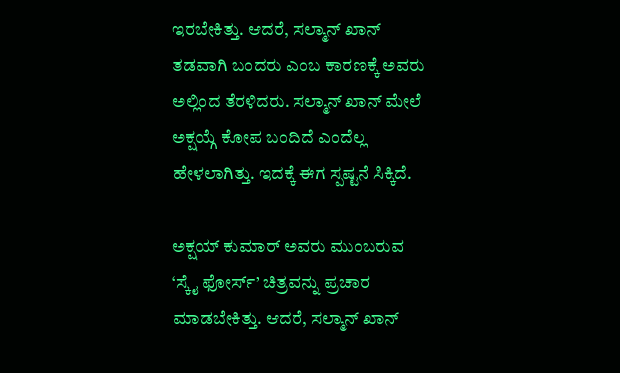ಇರಬೇಕಿತ್ತು. ಆದರೆ, ಸಲ್ಮಾನ್ ಖಾನ್ ತಡವಾಗಿ ಬಂದರು ಎಂಬ ಕಾರಣಕ್ಕೆ ಅವರು ಅಲ್ಲಿಂದ ತೆರಳಿದರು. ಸಲ್ಮಾನ್ ಖಾನ್ ಮೇಲೆ ಅಕ್ಷಯ್ಗೆ ಕೋಪ ಬಂದಿದೆ ಎಂದೆಲ್ಲ ಹೇಳಲಾಗಿತ್ತು. ಇದಕ್ಕೆ ಈಗ ಸ್ಪಷ್ಟನೆ ಸಿಕ್ಕಿದೆ.

ಅಕ್ಷಯ್ ಕುಮಾರ್ ಅವರು ಮುಂಬರುವ ‘ಸ್ಕೈ ಫೋರ್ಸ್’ ಚಿತ್ರವನ್ನು ಪ್ರಚಾರ ಮಾಡಬೇಕಿತ್ತು. ಆದರೆ, ಸಲ್ಮಾನ್ ಖಾನ್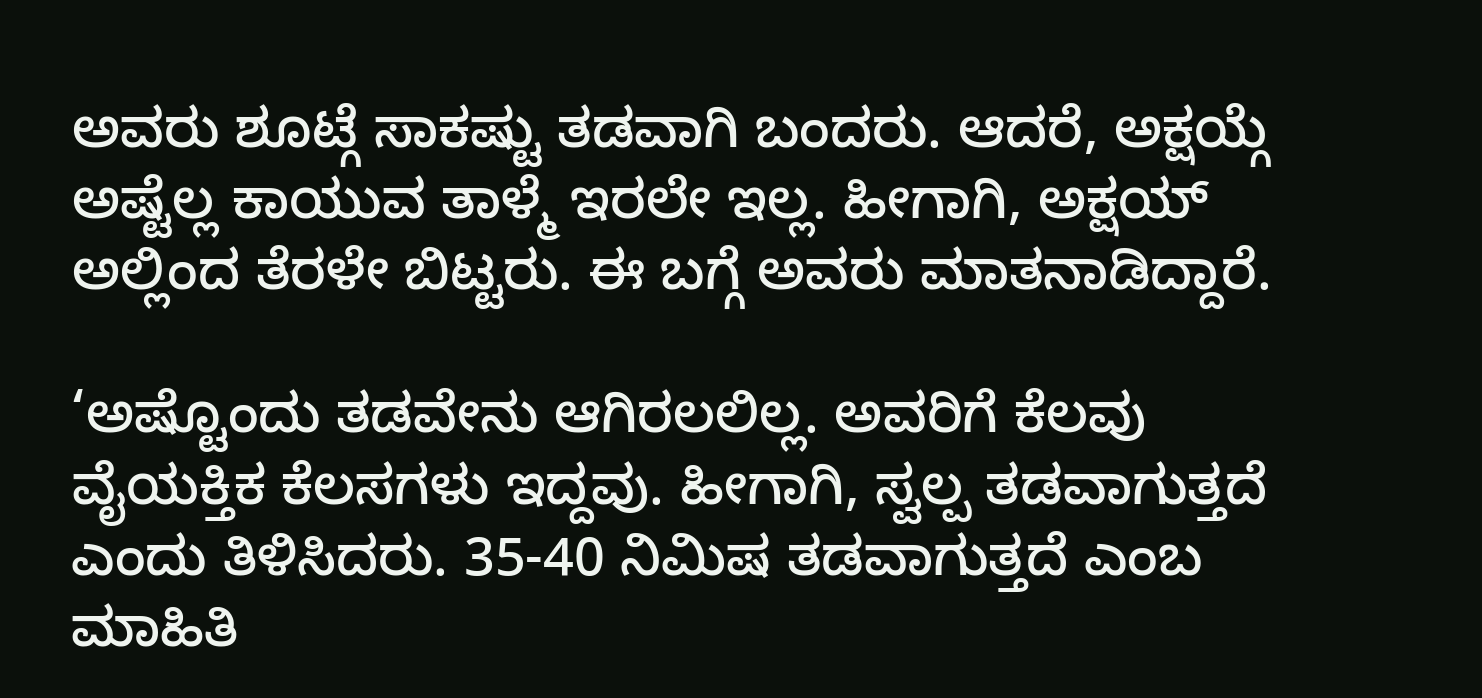ಅವರು ಶೂಟ್ಗೆ ಸಾಕಷ್ಟು ತಡವಾಗಿ ಬಂದರು. ಆದರೆ, ಅಕ್ಷಯ್ಗೆ ಅಷ್ಟೆಲ್ಲ ಕಾಯುವ ತಾಳ್ಮೆ ಇರಲೇ ಇಲ್ಲ. ಹೀಗಾಗಿ, ಅಕ್ಷಯ್ ಅಲ್ಲಿಂದ ತೆರಳೇ ಬಿಟ್ಟರು. ಈ ಬಗ್ಗೆ ಅವರು ಮಾತನಾಡಿದ್ದಾರೆ.

‘ಅಷ್ಟೊಂದು ತಡವೇನು ಆಗಿರಲಲಿಲ್ಲ. ಅವರಿಗೆ ಕೆಲವು ವೈಯಕ್ತಿಕ ಕೆಲಸಗಳು ಇದ್ದವು. ಹೀಗಾಗಿ, ಸ್ವಲ್ಪ ತಡವಾಗುತ್ತದೆ ಎಂದು ತಿಳಿಸಿದರು. 35-40 ನಿಮಿಷ ತಡವಾಗುತ್ತದೆ ಎಂಬ ಮಾಹಿತಿ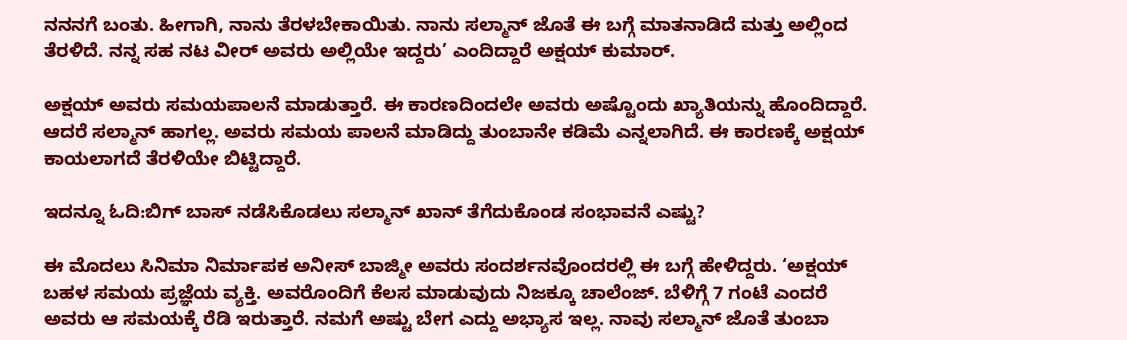ನನನಗೆ ಬಂತು. ಹೀಗಾಗಿ, ನಾನು ತೆರಳಬೇಕಾಯಿತು. ನಾನು ಸಲ್ಮಾನ್ ಜೊತೆ ಈ ಬಗ್ಗೆ ಮಾತನಾಡಿದೆ ಮತ್ತು ಅಲ್ಲಿಂದ ತೆರಳಿದೆ. ನನ್ನ ಸಹ ನಟ ವೀರ್ ಅವರು ಅಲ್ಲಿಯೇ ಇದ್ದರು’ ಎಂದಿದ್ದಾರೆ ಅಕ್ಷಯ್ ಕುಮಾರ್.

ಅಕ್ಷಯ್ ಅವರು ಸಮಯಪಾಲನೆ ಮಾಡುತ್ತಾರೆ. ಈ ಕಾರಣದಿಂದಲೇ ಅವರು ಅಷ್ಟೊಂದು ಖ್ಯಾತಿಯನ್ನು ಹೊಂದಿದ್ದಾರೆ. ಆದರೆ ಸಲ್ಮಾನ್ ಹಾಗಲ್ಲ. ಅವರು ಸಮಯ ಪಾಲನೆ ಮಾಡಿದ್ದು ತುಂಬಾನೇ ಕಡಿಮೆ ಎನ್ನಲಾಗಿದೆ. ಈ ಕಾರಣಕ್ಕೆ ಅಕ್ಷಯ್ ಕಾಯಲಾಗದೆ ತೆರಳಿಯೇ ಬಿಟ್ಟಿದ್ದಾರೆ.

ಇದನ್ನೂ ಓದಿ:ಬಿಗ್ ಬಾಸ್ ನಡೆಸಿಕೊಡಲು ಸಲ್ಮಾನ್ ಖಾನ್ ತೆಗೆದುಕೊಂಡ ಸಂಭಾವನೆ ಎಷ್ಟು?

ಈ ಮೊದಲು ಸಿನಿಮಾ ನಿರ್ಮಾಪಕ ಅನೀಸ್ ಬಾಜ್ಮೀ ಅವರು ಸಂದರ್ಶನವೊಂದರಲ್ಲಿ ಈ ಬಗ್ಗೆ ಹೇಳಿದ್ದರು. ‘ಅಕ್ಷಯ್ ಬಹಳ ಸಮಯ ಪ್ರಜ್ಞೆಯ ವ್ಯಕ್ತಿ. ಅವರೊಂದಿಗೆ ಕೆಲಸ ಮಾಡುವುದು ನಿಜಕ್ಕೂ ಚಾಲೆಂಜ್. ಬೆಳಿಗ್ಗೆ 7 ಗಂಟೆ ಎಂದರೆ ಅವರು ಆ ಸಮಯಕ್ಕೆ ರೆಡಿ ಇರುತ್ತಾರೆ. ನಮಗೆ ಅಷ್ಟು ಬೇಗ ಎದ್ದು ಅಭ್ಯಾಸ ಇಲ್ಲ. ನಾವು ಸಲ್ಮಾನ್ ಜೊತೆ ತುಂಬಾ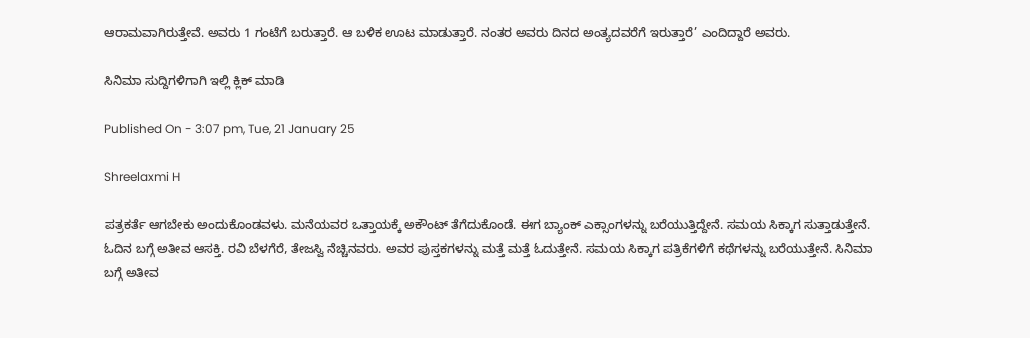ಆರಾಮವಾಗಿರುತ್ತೇವೆ. ಅವರು 1 ಗಂಟೆಗೆ ಬರುತ್ತಾರೆ. ಆ ಬಳಿಕ ಊಟ ಮಾಡುತ್ತಾರೆ. ನಂತರ ಅವರು ದಿನದ ಅಂತ್ಯದವರೆಗೆ ಇರುತ್ತಾರೆ’ ಎಂದಿದ್ದಾರೆ ಅವರು.

ಸಿನಿಮಾ ಸುದ್ದಿಗಳಿಗಾಗಿ ಇಲ್ಲಿ ಕ್ಲಿಕ್ ಮಾಡಿ

Published On - 3:07 pm, Tue, 21 January 25

Shreelaxmi H

ಪತ್ರಕರ್ತೆ ಆಗಬೇಕು ಅಂದುಕೊಂಡವಳು. ಮನೆಯವರ ಒತ್ತಾಯಕ್ಕೆ ಅಕೌಂಟ್ ತೆಗೆದುಕೊಂಡೆ. ಈಗ ಬ್ಯಾಂಕ್ ಎಕ್ಸಾಂಗಳನ್ನು ಬರೆಯುತ್ತಿದ್ದೇನೆ. ಸಮಯ ಸಿಕ್ಕಾಗ ಸುತ್ತಾಡುತ್ತೇನೆ. ಓದಿನ ಬಗ್ಗೆ ಅತೀವ ಆಸಕ್ತಿ. ರವಿ ಬೆಳಗೆರೆ, ತೇಜಸ್ವಿ ನೆಚ್ಚಿನವರು. ಅವರ ಪುಸ್ತಕಗಳನ್ನು ಮತ್ತೆ ಮತ್ತೆ ಓದುತ್ತೇನೆ. ಸಮಯ ಸಿಕ್ಕಾಗ ಪತ್ರಿಕೆಗಳಿಗೆ ಕಥೆಗಳನ್ನು ಬರೆಯುತ್ತೇನೆ. ಸಿನಿಮಾ ಬಗ್ಗೆ ಅತೀವ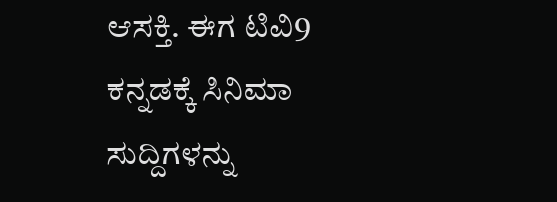ಆಸಕ್ತಿ. ಈಗ ಟಿವಿ9 ಕನ್ನಡಕ್ಕೆ ಸಿನಿಮಾ ಸುದ್ದಿಗಳನ್ನು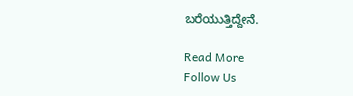ಬರೆಯುತ್ತಿದ್ದೇನೆ.

Read More
Follow Us